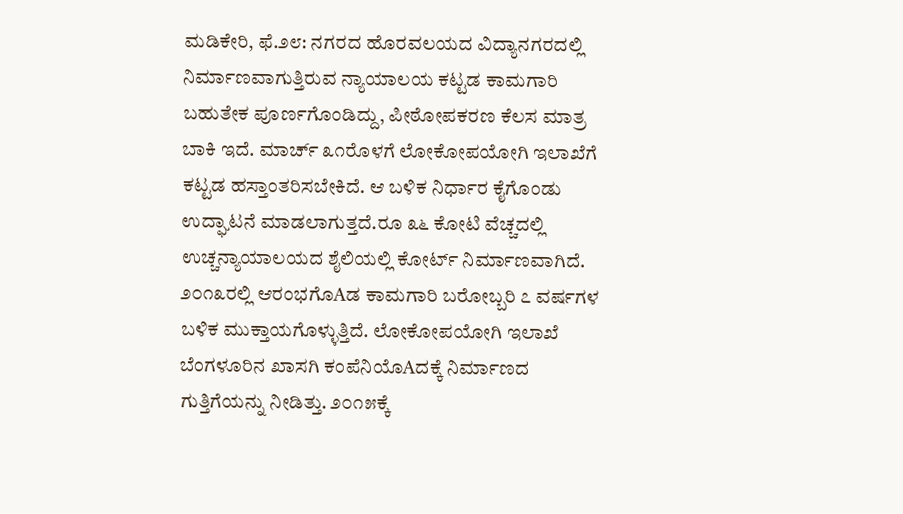ಮಡಿಕೇರಿ, ಫೆ.೨೮: ನಗರದ ಹೊರವಲಯದ ವಿದ್ಯಾನಗರದಲ್ಲಿ ನಿರ್ಮಾಣವಾಗುತ್ತಿರುವ ನ್ಯಾಯಾಲಯ ಕಟ್ಟಡ ಕಾಮಗಾರಿ ಬಹುತೇಕ ಪೂರ್ಣಗೊಂಡಿದ್ದು, ಪೀಠೋಪಕರಣ ಕೆಲಸ ಮಾತ್ರ ಬಾಕಿ ಇದೆ. ಮಾರ್ಚ್ ೩೧ರೊಳಗೆ ಲೋಕೋಪಯೋಗಿ ಇಲಾಖೆಗೆ ಕಟ್ಟಡ ಹಸ್ತಾಂತರಿಸಬೇಕಿದೆ. ಆ ಬಳಿಕ ನಿರ್ಧಾರ ಕೈಗೊಂಡು ಉದ್ಘಾಟನೆ ಮಾಡಲಾಗುತ್ತದೆ.ರೂ ೩೬ ಕೋಟಿ ವೆಚ್ಚದಲ್ಲಿ ಉಚ್ಚನ್ಯಾಯಾಲಯದ ಶೈಲಿಯಲ್ಲಿ ಕೋರ್ಟ್ ನಿರ್ಮಾಣವಾಗಿದೆ. ೨೦೧೩ರಲ್ಲಿ ಆರಂಭಗೊAಡ ಕಾಮಗಾರಿ ಬರೋಬ್ಬರಿ ೭ ವರ್ಷಗಳ ಬಳಿಕ ಮುಕ್ತಾಯಗೊಳ್ಳುತ್ತಿದೆ. ಲೋಕೋಪಯೋಗಿ ಇಲಾಖೆ ಬೆಂಗಳೂರಿನ ಖಾಸಗಿ ಕಂಪೆನಿಯೊAದಕ್ಕೆ ನಿರ್ಮಾಣದ ಗುತ್ತಿಗೆಯನ್ನು ನೀಡಿತ್ತು. ೨೦೧೫ಕ್ಕೆ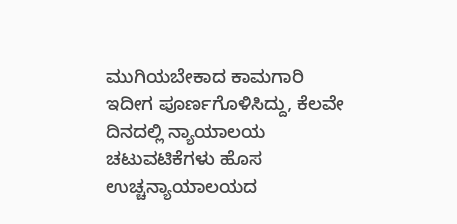ಮುಗಿಯಬೇಕಾದ ಕಾಮಗಾರಿ ಇದೀಗ ಪೂರ್ಣಗೊಳಿಸಿದ್ದು, ಕೆಲವೇ ದಿನದಲ್ಲಿ ನ್ಯಾಯಾಲಯ ಚಟುವಟಿಕೆಗಳು ಹೊಸ ಉಚ್ಚನ್ಯಾಯಾಲಯದ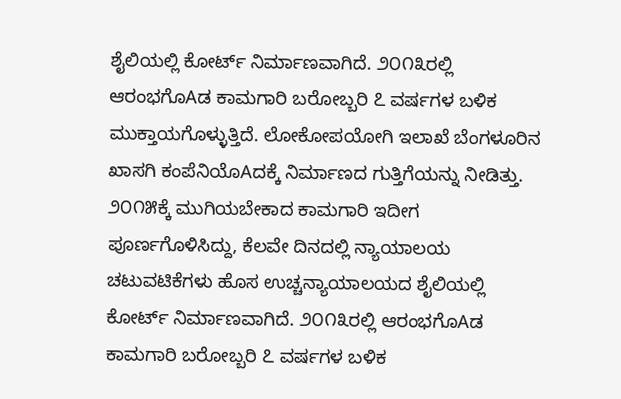ಶೈಲಿಯಲ್ಲಿ ಕೋರ್ಟ್ ನಿರ್ಮಾಣವಾಗಿದೆ. ೨೦೧೩ರಲ್ಲಿ ಆರಂಭಗೊAಡ ಕಾಮಗಾರಿ ಬರೋಬ್ಬರಿ ೭ ವರ್ಷಗಳ ಬಳಿಕ ಮುಕ್ತಾಯಗೊಳ್ಳುತ್ತಿದೆ. ಲೋಕೋಪಯೋಗಿ ಇಲಾಖೆ ಬೆಂಗಳೂರಿನ ಖಾಸಗಿ ಕಂಪೆನಿಯೊAದಕ್ಕೆ ನಿರ್ಮಾಣದ ಗುತ್ತಿಗೆಯನ್ನು ನೀಡಿತ್ತು. ೨೦೧೫ಕ್ಕೆ ಮುಗಿಯಬೇಕಾದ ಕಾಮಗಾರಿ ಇದೀಗ ಪೂರ್ಣಗೊಳಿಸಿದ್ದು, ಕೆಲವೇ ದಿನದಲ್ಲಿ ನ್ಯಾಯಾಲಯ ಚಟುವಟಿಕೆಗಳು ಹೊಸ ಉಚ್ಚನ್ಯಾಯಾಲಯದ ಶೈಲಿಯಲ್ಲಿ ಕೋರ್ಟ್ ನಿರ್ಮಾಣವಾಗಿದೆ. ೨೦೧೩ರಲ್ಲಿ ಆರಂಭಗೊAಡ ಕಾಮಗಾರಿ ಬರೋಬ್ಬರಿ ೭ ವರ್ಷಗಳ ಬಳಿಕ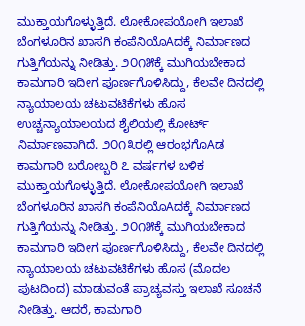ಮುಕ್ತಾಯಗೊಳ್ಳುತ್ತಿದೆ. ಲೋಕೋಪಯೋಗಿ ಇಲಾಖೆ ಬೆಂಗಳೂರಿನ ಖಾಸಗಿ ಕಂಪೆನಿಯೊAದಕ್ಕೆ ನಿರ್ಮಾಣದ ಗುತ್ತಿಗೆಯನ್ನು ನೀಡಿತ್ತು. ೨೦೧೫ಕ್ಕೆ ಮುಗಿಯಬೇಕಾದ ಕಾಮಗಾರಿ ಇದೀಗ ಪೂರ್ಣಗೊಳಿಸಿದ್ದು, ಕೆಲವೇ ದಿನದಲ್ಲಿ ನ್ಯಾಯಾಲಯ ಚಟುವಟಿಕೆಗಳು ಹೊಸ ಉಚ್ಚನ್ಯಾಯಾಲಯದ ಶೈಲಿಯಲ್ಲಿ ಕೋರ್ಟ್ ನಿರ್ಮಾಣವಾಗಿದೆ. ೨೦೧೩ರಲ್ಲಿ ಆರಂಭಗೊAಡ ಕಾಮಗಾರಿ ಬರೋಬ್ಬರಿ ೭ ವರ್ಷಗಳ ಬಳಿಕ ಮುಕ್ತಾಯಗೊಳ್ಳುತ್ತಿದೆ. ಲೋಕೋಪಯೋಗಿ ಇಲಾಖೆ ಬೆಂಗಳೂರಿನ ಖಾಸಗಿ ಕಂಪೆನಿಯೊAದಕ್ಕೆ ನಿರ್ಮಾಣದ ಗುತ್ತಿಗೆಯನ್ನು ನೀಡಿತ್ತು. ೨೦೧೫ಕ್ಕೆ ಮುಗಿಯಬೇಕಾದ ಕಾಮಗಾರಿ ಇದೀಗ ಪೂರ್ಣಗೊಳಿಸಿದ್ದು, ಕೆಲವೇ ದಿನದಲ್ಲಿ ನ್ಯಾಯಾಲಯ ಚಟುವಟಿಕೆಗಳು ಹೊಸ (ಮೊದಲ ಪುಟದಿಂದ) ಮಾಡುವಂತೆ ಪ್ರಾಚ್ಯವಸ್ತು ಇಲಾಖೆ ಸೂಚನೆ ನೀಡಿತ್ತು. ಆದರೆ, ಕಾಮಗಾರಿ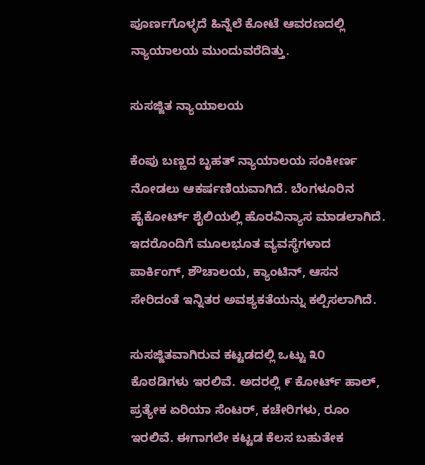ಪೂರ್ಣಗೊಳ್ಳದೆ ಹಿನ್ನೆಲೆ ಕೋಟೆ ಆವರಣದಲ್ಲಿ ನ್ಯಾಯಾಲಯ ಮುಂದುವರೆದಿತ್ತು.

ಸುಸಜ್ಜಿತ ನ್ಯಾಯಾಲಯ

ಕೆಂಪು ಬಣ್ಣದ ಬೃಹತ್ ನ್ಯಾಯಾಲಯ ಸಂಕೀರ್ಣ ನೋಡಲು ಆಕರ್ಷಣಿಯವಾಗಿದೆ. ಬೆಂಗಳೂರಿನ ಹೈಕೋರ್ಟ್ ಶೈಲಿಯಲ್ಲಿ ಹೊರವಿನ್ಯಾಸ ಮಾಡಲಾಗಿದೆ. ಇದರೊಂದಿಗೆ ಮೂಲಭೂತ ವ್ಯವಸ್ಥೆಗಳಾದ ಪಾರ್ಕಿಂಗ್, ಶೌಚಾಲಯ, ಕ್ಯಾಂಟಿನ್, ಆಸನ ಸೇರಿದಂತೆ ಇನ್ನಿತರ ಅವಶ್ಯಕತೆಯನ್ನು ಕಲ್ಪಿಸಲಾಗಿದೆ.

ಸುಸಜ್ಜಿತವಾಗಿರುವ ಕಟ್ಟಡದಲ್ಲಿ ಒಟ್ಟು ೩೦ ಕೊಠಡಿಗಳು ಇರಲಿವೆ. ಅದರಲ್ಲಿ ೯ ಕೋರ್ಟ್ ಹಾಲ್, ಪ್ರತ್ಯೇಕ ಏರಿಯಾ ಸೆಂಟರ್, ಕಚೇರಿಗಳು, ರೂಂ ಇರಲಿವೆ. ಈಗಾಗಲೇ ಕಟ್ಟಡ ಕೆಲಸ ಬಹುತೇಕ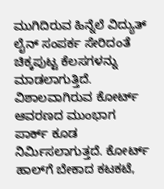ಮುಗಿದಿರುವ ಹಿನ್ನೆಲೆ ವಿದ್ಯುತ್ ಲೈನ್ ಸಂಪರ್ಕ ಸೇರಿದಂತೆ ಚಿಕ್ಕಪುಟ್ಟ ಕೆಲಸಗಳನ್ನು ಮಾಡಲಾಗುತ್ತಿದೆ. ವಿಶಾಲವಾಗಿರುವ ಕೋರ್ಟ್ ಆವರಣದ ಮುಂಭಾಗ ಪಾರ್ಕ್ ಕೂಡ ನಿರ್ಮಿಸಲಾಗುತ್ತದೆ. ಕೋರ್ಟ್ ಹಾಲ್‌ಗೆ ಬೇಕಾದ ಕಟಕಟೆ,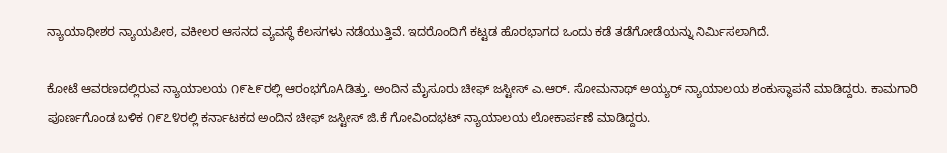ನ್ಯಾಯಾಧೀಶರ ನ್ಯಾಯಪೀಠ, ವಕೀಲರ ಆಸನದ ವ್ಯವಸ್ಥೆ ಕೆಲಸಗಳು ನಡೆಯುತ್ತಿವೆ. ಇದರೊಂದಿಗೆ ಕಟ್ಟಡ ಹೊರಭಾಗದ ಒಂದು ಕಡೆ ತಡೆಗೋಡೆಯನ್ನು ನಿರ್ಮಿಸಲಾಗಿದೆ.

ಕೋಟೆ ಆವರಣದಲ್ಲಿರುವ ನ್ಯಾಯಾಲಯ ೧೯೬೯ರಲ್ಲಿ ಆರಂಭಗೊAಡಿತ್ತು. ಅಂದಿನ ಮೈಸೂರು ಚೀಫ್ ಜಸ್ಟೀಸ್ ಎ.ಆರ್. ಸೋಮನಾಥ್ ಅಯ್ಯರ್ ನ್ಯಾಯಾಲಯ ಶಂಕುಸ್ಥಾಪನೆ ಮಾಡಿದ್ದರು. ಕಾಮಗಾರಿ ಪೂರ್ಣಗೊಂಡ ಬಳಿಕ ೧೯೭೪ರಲ್ಲಿ ಕರ್ನಾಟಕದ ಅಂದಿನ ಚೀಫ್ ಜಸ್ಟೀಸ್ ಜಿ.ಕೆ ಗೋವಿಂದಭಟ್ ನ್ಯಾಯಾಲಯ ಲೋಕಾರ್ಪಣೆ ಮಾಡಿದ್ದರು.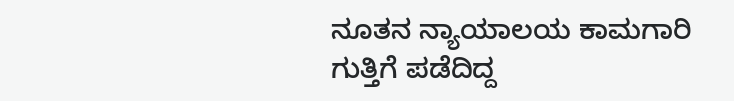ನೂತನ ನ್ಯಾಯಾಲಯ ಕಾಮಗಾರಿ ಗುತ್ತಿಗೆ ಪಡೆದಿದ್ದ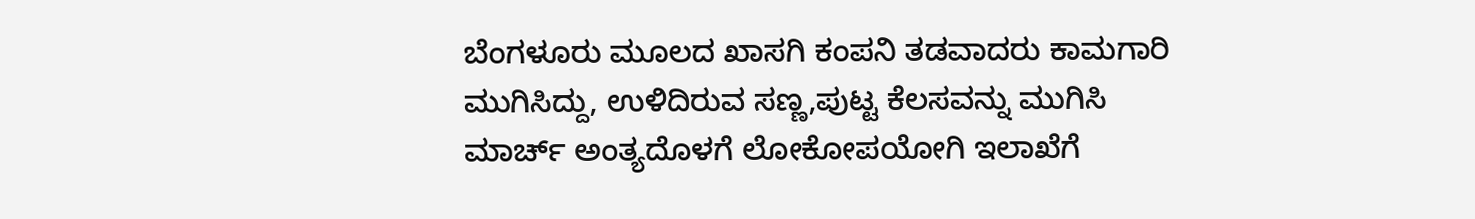ಬೆಂಗಳೂರು ಮೂಲದ ಖಾಸಗಿ ಕಂಪನಿ ತಡವಾದರು ಕಾಮಗಾರಿ ಮುಗಿಸಿದ್ದು, ಉಳಿದಿರುವ ಸಣ್ಣ,ಪುಟ್ಟ ಕೆಲಸವನ್ನು ಮುಗಿಸಿ ಮಾರ್ಚ್ ಅಂತ್ಯದೊಳಗೆ ಲೋಕೋಪಯೋಗಿ ಇಲಾಖೆಗೆ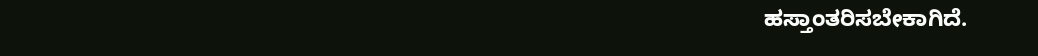ಹಸ್ತಾಂತರಿಸಬೇಕಾಗಿದೆ.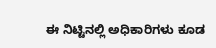ಈ ನಿಟ್ಟಿನಲ್ಲಿ ಅಧಿಕಾರಿಗಳು ಕೂಡ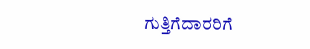ಗುತ್ತಿಗೆದಾರರಿಗೆ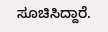ಸೂಚಿಸಿದ್ದಾರೆ.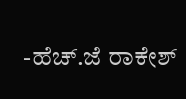-ಹೆಚ್.ಜೆ ರಾಕೇಶ್